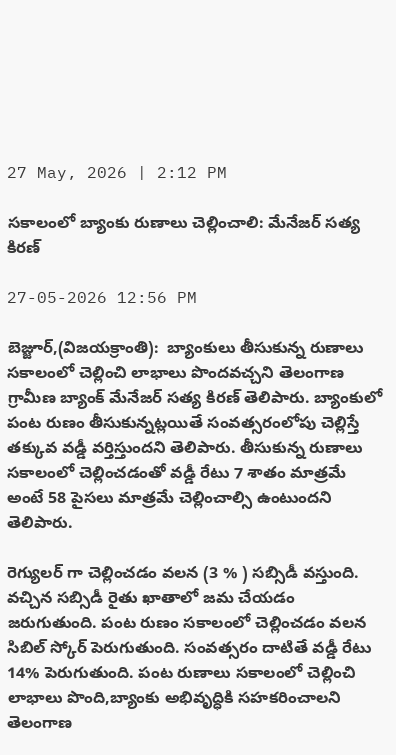27 May, 2026 | 2:12 PM

సకాలంలో బ్యాంకు రుణాలు చెల్లించాలి: మేనేజర్ సత్య కిరణ్

27-05-2026 12:56 PM

బెజ్జూర్,(విజయక్రాంతి):  బ్యాంకులు తీసుకున్న రుణాలు సకాలంలో చెల్లించి లాభాలు పొందవచ్చని తెలంగాణ గ్రామీణ బ్యాంక్ మేనేజర్ సత్య కిరణ్ తెలిపారు. బ్యాంకులో పంట రుణం తీసుకున్నట్లయితే సంవత్సరంలోపు చెల్లిస్తే తక్కువ వడ్డీ వర్తిస్తుందని తెలిపారు. తీసుకున్న రుణాలు సకాలంలో చెల్లించడంతో వడ్డీ రేటు 7 శాతం మాత్రమే అంటే 58 పైసలు మాత్రమే చెల్లించాల్సి ఉంటుందని తెలిపారు.

రెగ్యులర్ గా చెల్లించడం వలన (3 % ) సబ్సిడీ వస్తుంది. వచ్చిన సబ్సిడీ రైతు ఖాతాలో జమ చేయడం జరుగుతుంది. పంట రుణం సకాలంలో చెల్లించడం వలన సిబిల్ స్కోర్ పెరుగుతుంది. సంవత్సరం దాటితే వడ్డీ రేటు 14% పెరుగుతుంది. పంట రుణాలు సకాలంలో చెల్లించి లాభాలు పొంది,బ్యాంకు అభివృద్ధికి సహకరించాలని తెలంగాణ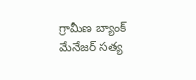గ్రామీణ బ్యాంక్ మేనేజర్ సత్య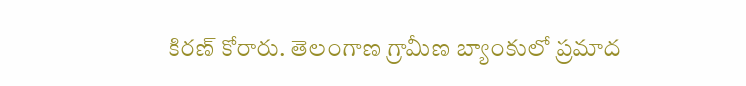కిరణ్ కోరారు. తెలంగాణ గ్రామీణ బ్యాంకులో ప్రమాద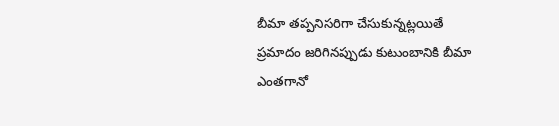బీమా తప్పనిసరిగా చేసుకున్నట్లయితే ప్రమాదం జరిగినప్పుడు కుటుంబానికి బీమా ఎంతగానో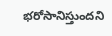భరోసానిస్తుందని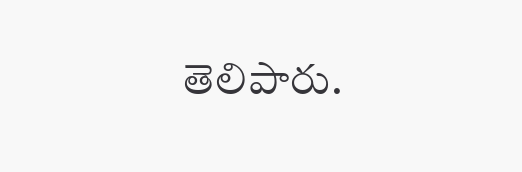తెలిపారు.